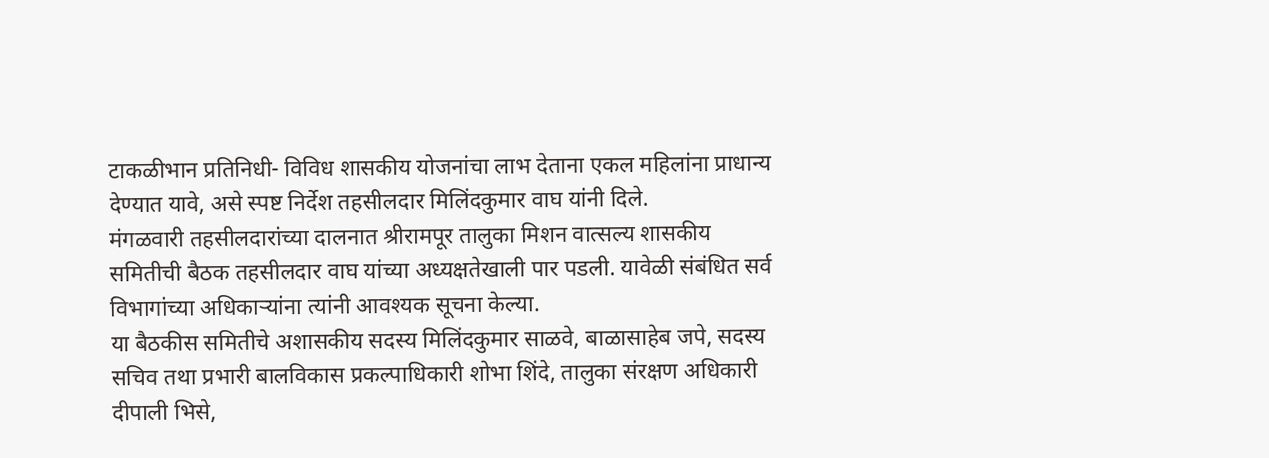टाकळीभान प्रतिनिधी- विविध शासकीय योजनांचा लाभ देताना एकल महिलांना प्राधान्य देण्यात यावे, असे स्पष्ट निर्देश तहसीलदार मिलिंदकुमार वाघ यांनी दिले.
मंगळवारी तहसीलदारांच्या दालनात श्रीरामपूर तालुका मिशन वात्सल्य शासकीय समितीची बैठक तहसीलदार वाघ यांच्या अध्यक्षतेखाली पार पडली. यावेळी संबंधित सर्व विभागांच्या अधिकाऱ्यांना त्यांनी आवश्यक सूचना केल्या.
या बैठकीस समितीचे अशासकीय सदस्य मिलिंदकुमार साळवे, बाळासाहेब जपे, सदस्य
सचिव तथा प्रभारी बालविकास प्रकल्पाधिकारी शोभा शिंदे, तालुका संरक्षण अधिकारी दीपाली भिसे,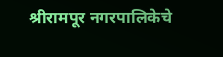श्रीरामपूर नगरपालिकेचे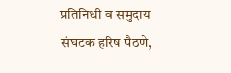प्रतिनिधी व समुदाय संघटक हरिष पैठणे,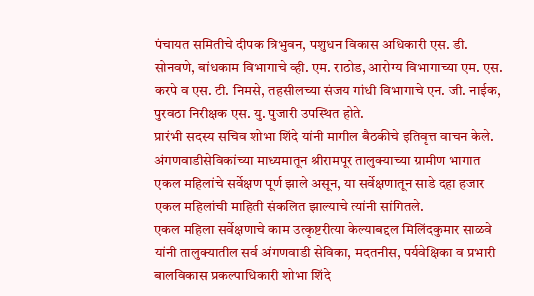पंचायत समितीचे दीपक त्रिभुवन, पशुधन विकास अधिकारी एस. डी. सोनवणे, बांधकाम विभागाचे व्ही. एम. राठोड, आरोग्य विभागाच्या एम. एस. करपे व एस. टी. निमसे, तहसीलच्या संजय गांधी विभागाचे एन. जी. नाईक, पुरवठा निरीक्षक एस. यु. पुजारी उपस्थित होते.
प्रारंभी सदस्य सचिव शोभा शिंदे यांनी मागील बैठकीचे इतिवृत्त वाचन केले. अंगणवाडीसेविकांच्या माध्यमातून श्रीरामपूर तालुक्याच्या ग्रामीण भागात एकल महिलांचे सर्वेक्षण पूर्ण झाले असून, या सर्वेक्षणातून साडे दहा हजार एकल महिलांची माहिती संकलित झाल्याचे त्यांनी सांगितले.
एकल महिला सर्वेक्षणाचे काम उत्कृष्टरीत्या केल्याबद्दल मिलिंदकुमार साळवे यांनी तालुक्यातील सर्व अंगणवाडी सेविका, मदतनीस, पर्यवेक्षिका व प्रभारी बालविकास प्रकल्पाधिकारी शोभा शिंदे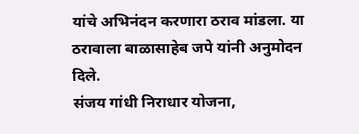यांचे अभिनंदन करणारा ठराव मांडला. या ठरावाला बाळासाहेब जपे यांनी अनुमोदन दिले.
संजय गांधी निराधार योजना,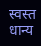स्वस्त धान्य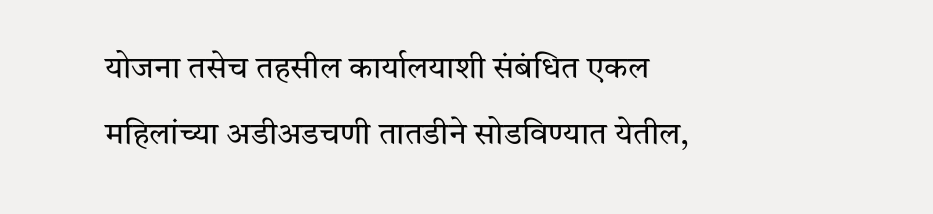योजना तसेच तहसील कार्यालयाशी संबंधित एकल महिलांच्या अडीअडचणी तातडीने सोडविण्यात येतील,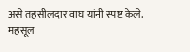असे तहसीलदार वाघ यांनी स्पष्ट केले.
महसूल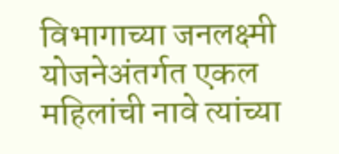विभागाच्या जनलक्ष्मी योजनेअंतर्गत एकल महिलांची नावे त्यांच्या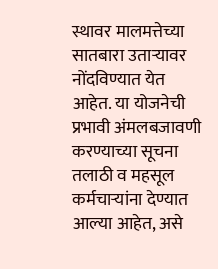स्थावर मालमत्तेच्या सातबारा उताऱ्यावर नोंदविण्यात येत आहेत. या योजनेची प्रभावी अंमलबजावणी करण्याच्या सूचना तलाठी व महसूल कर्मचाऱ्यांना देण्यात आल्या आहेत, असे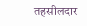तहसीलदार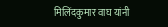मिलिंदकुमार वाघ यांनी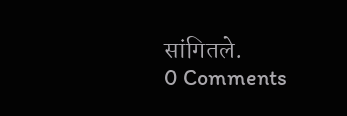सांगितले.
0 Comments